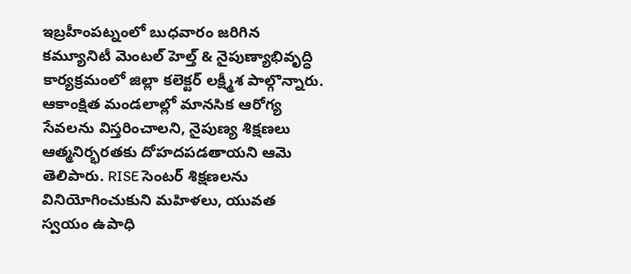ఇబ్రహీంపట్నంలో బుధవారం జరిగిన కమ్యూనిటీ మెంటల్ హెల్త్ & నైపుణ్యాభివృద్ధి కార్యక్రమంలో జిల్లా కలెక్టర్ లక్ష్మీశ పాల్గొన్నారు. ఆకాంక్షిత మండలాల్లో మానసిక ఆరోగ్య సేవలను విస్తరించాలని, నైపుణ్య శిక్షణలు ఆత్మనిర్భరతకు దోహదపడతాయని ఆమె తెలిపారు. RISE సెంటర్ శిక్షణలను వినియోగించుకుని మహిళలు, యువత స్వయం ఉపాధి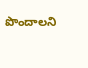పొందాలని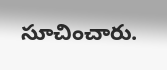సూచించారు.